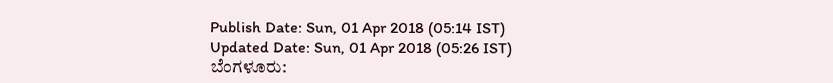Publish Date: Sun, 01 Apr 2018 (05:14 IST)
Updated Date: Sun, 01 Apr 2018 (05:26 IST)
ಬೆಂಗಳೂರು: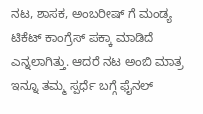ನಟ, ಶಾಸಕ, ಅಂಬರೀಷ್ ಗೆ ಮಂಡ್ಯ ಟಿಕೆಟ್ ಕಾಂಗ್ರೆಸ್ ಪಕ್ಕಾ ಮಾಡಿದೆ ಎನ್ನಲಾಗಿತ್ತು. ಆದರೆ ನಟ ಅಂಬಿ ಮಾತ್ರ ಇನ್ನೂ ತಮ್ಮ ಸ್ಪರ್ಧೆ ಬಗ್ಗೆ ಫೈನಲ್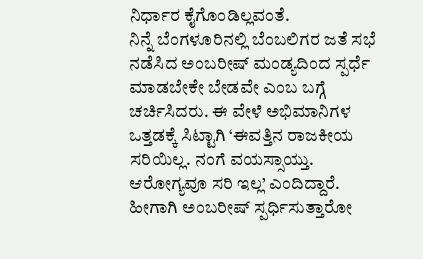ನಿರ್ಧಾರ ಕೈಗೊಂಡಿಲ್ಲವಂತೆ.
ನಿನ್ನೆ ಬೆಂಗಳೂರಿನಲ್ಲಿ ಬೆಂಬಲಿಗರ ಜತೆ ಸಭೆ ನಡೆಸಿದ ಅಂಬರೀಷ್ ಮಂಡ್ಯದಿಂದ ಸ್ಪರ್ಧೆ ಮಾಡಬೇಕೇ ಬೇಡವೇ ಎಂಬ ಬಗ್ಗೆ ಚರ್ಚಿಸಿದರು. ಈ ವೇಳೆ ಅಭಿಮಾನಿಗಳ ಒತ್ತಡಕ್ಕೆ ಸಿಟ್ಟಾಗಿ ‘ಈವತ್ತಿನ ರಾಜಕೀಯ ಸರಿಯಿಲ್ಲ. ನಂಗೆ ವಯಸ್ಸಾಯ್ತು. ಆರೋಗ್ಯವೂ ಸರಿ ಇಲ್ಲ’ ಎಂದಿದ್ದಾರೆ.
ಹೀಗಾಗಿ ಅಂಬರೀಷ್ ಸ್ಪರ್ಧಿಸುತ್ತಾರೋ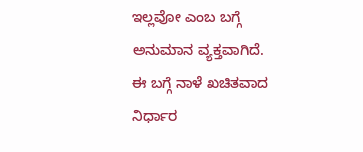ಇಲ್ಲವೋ ಎಂಬ ಬಗ್ಗೆ ಅನುಮಾನ ವ್ಯಕ್ತವಾಗಿದೆ. ಈ ಬಗ್ಗೆ ನಾಳೆ ಖಚಿತವಾದ ನಿರ್ಧಾರ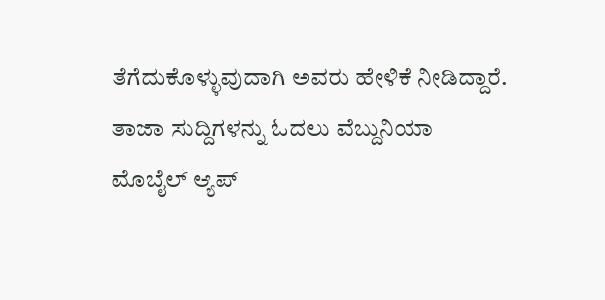ತೆಗೆದುಕೊಳ್ಳುವುದಾಗಿ ಅವರು ಹೇಳಿಕೆ ನೀಡಿದ್ದಾರೆ.
ತಾಜಾ ಸುದ್ದಿಗಳನ್ನು ಓದಲು ವೆಬ್ದುನಿಯಾ
ಮೊಬೈಲ್ ಆ್ಯಪ್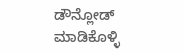ಡೌನ್ಲೋಡ್ ಮಾಡಿಕೊಳ್ಳಿ